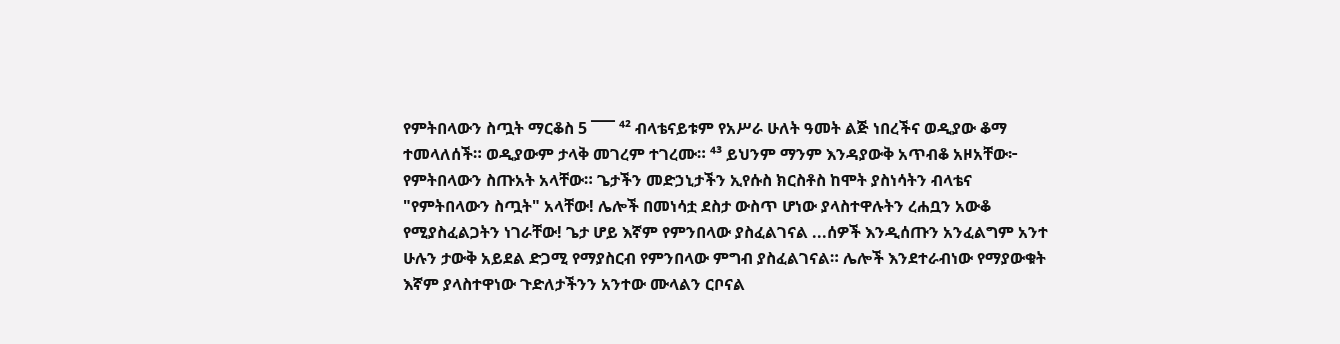የምትበላውን ስጧት ማርቆስ 5 ¯¯¯ ⁴² ብላቴናይቱም የአሥራ ሁለት ዓመት ልጅ ነበረችና ወዲያው ቆማ ተመላለሰች። ወዲያውም ታላቅ መገረም ተገረሙ። ⁴³ ይህንም ማንም እንዳያውቅ አጥብቆ አዞአቸው፦ የምትበላውን ስጡአት አላቸው። ጌታችን መድኃኒታችን ኢየሱስ ክርስቶስ ከሞት ያስነሳትን ብላቴና "የምትበላውን ስጧት" አላቸው! ሌሎች በመነሳቷ ደስታ ውስጥ ሆነው ያላስተዋሉትን ረሐቧን አውቆ የሚያስፈልጋትን ነገራቸው! ጌታ ሆይ እኛም የምንበላው ያስፈልገናል ...ሰዎች እንዲሰጡን አንፈልግም አንተ ሁሉን ታውቅ አይደል ድጋሚ የማያስርብ የምንበላው ምግብ ያስፈልገናል። ሌሎች እንደተራብነው የማያውቁት እኛም ያላስተዋነው ጉድለታችንን አንተው ሙላልን ርቦናል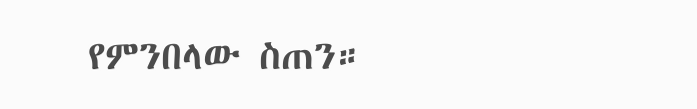የምንበላው ስጠን።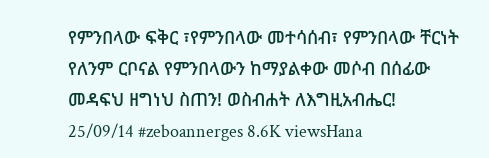የምንበላው ፍቅር ፣የምንበላው መተሳሰብ፣ የምንበላው ቸርነት የለንም ርቦናል የምንበላውን ከማያልቀው መሶብ በሰፊው መዳፍህ ዘግነህ ስጠን! ወስብሐት ለእግዚአብሔር! 25/09/14 #zeboannerges 8.6K viewsHana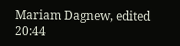Mariam Dagnew, edited 20:44